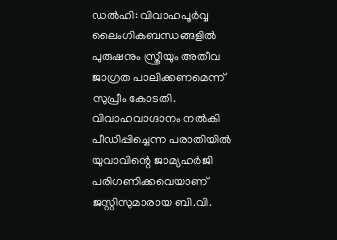ഡൽഹി: വിവാഹപൂർവ്വ ലൈംഗികബന്ധങ്ങളിൽ പുരുഷനും സ്ത്രീയും അതീവ ജാഗ്രത പാലിക്കണമെന്ന് സുപ്രീം കോടതി. വിവാഹവാഗ്ദാനം നൽകി പീഡിപ്പിച്ചെന്ന പരാതിയിൽ യുവാവിന്റെ ജാമ്യഹർജി പരിഗണിക്കവെയാണ് ജസ്റ്റിസുമാരായ ബി.വി.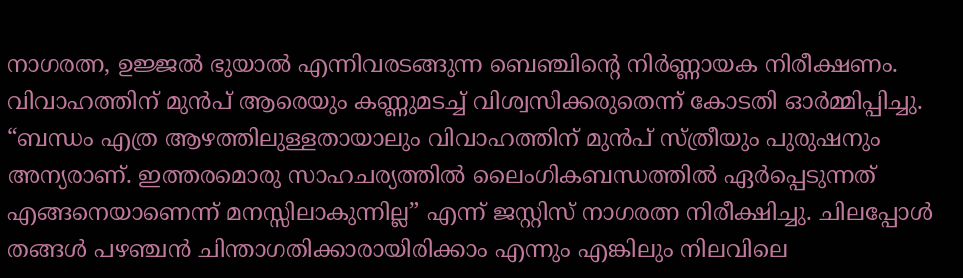നാഗരത്ന, ഉജ്ജൽ ഭുയാൽ എന്നിവരടങ്ങുന്ന ബെഞ്ചിന്റെ നിർണ്ണായക നിരീക്ഷണം.
വിവാഹത്തിന് മുൻപ് ആരെയും കണ്ണുമടച്ച് വിശ്വസിക്കരുതെന്ന് കോടതി ഓർമ്മിപ്പിച്ചു. “ബന്ധം എത്ര ആഴത്തിലുള്ളതായാലും വിവാഹത്തിന് മുൻപ് സ്ത്രീയും പുരുഷനും അന്യരാണ്. ഇത്തരമൊരു സാഹചര്യത്തിൽ ലൈംഗികബന്ധത്തിൽ ഏർപ്പെടുന്നത് എങ്ങനെയാണെന്ന് മനസ്സിലാകുന്നില്ല” എന്ന് ജസ്റ്റിസ് നാഗരത്ന നിരീക്ഷിച്ചു. ചിലപ്പോൾ തങ്ങൾ പഴഞ്ചൻ ചിന്താഗതിക്കാരായിരിക്കാം എന്നും എങ്കിലും നിലവിലെ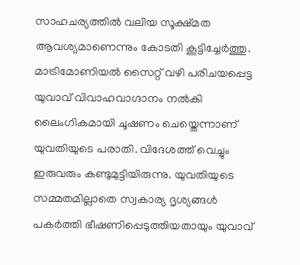സാഹചര്യത്തിൽ വലിയ സൂക്ഷ്മത ആവശ്യമാണെന്നും കോടതി കൂട്ടിച്ചേർത്തു.
മാട്രിമോണിയൽ സൈറ്റ് വഴി പരിചയപ്പെട്ട യുവാവ് വിവാഹവാഗ്ദാനം നൽകി ലൈംഗികമായി ചൂഷണം ചെയ്തെന്നാണ് യുവതിയുടെ പരാതി. വിദേശത്ത് വെച്ചും ഇരുവരും കണ്ടുമുട്ടിയിരുന്നു. യുവതിയുടെ സമ്മതമില്ലാതെ സ്വകാര്യ ദൃശ്യങ്ങൾ പകർത്തി ഭീഷണിപ്പെടുത്തിയതായും യുവാവ്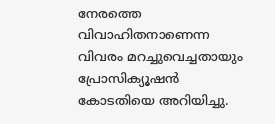നേരത്തെ വിവാഹിതനാണെന്ന വിവരം മറച്ചുവെച്ചതായും പ്രോസിക്യൂഷൻ കോടതിയെ അറിയിച്ചു.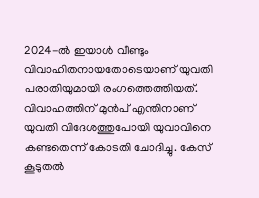2024-ൽ ഇയാൾ വീണ്ടും വിവാഹിതനായതോടെയാണ് യുവതി പരാതിയുമായി രംഗത്തെത്തിയത്. വിവാഹത്തിന് മുൻപ് എന്തിനാണ് യുവതി വിദേശത്തുപോയി യുവാവിനെ കണ്ടതെന്ന് കോടതി ചോദിച്ചു. കേസ് കൂടുതൽ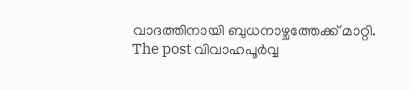വാദത്തിനായി ബുധനാഴ്ചത്തേക്ക് മാറ്റി.
The post വിവാഹപൂർവ്വ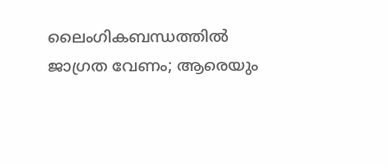ലൈംഗികബന്ധത്തിൽ ജാഗ്രത വേണം; ആരെയും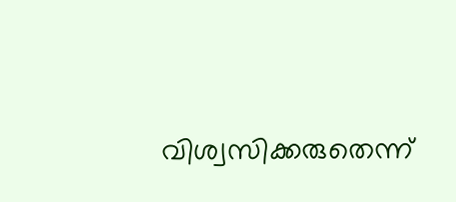വിശ്വസിക്കരുതെന്ന്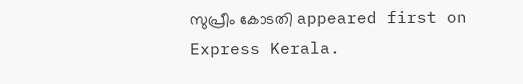സുപ്രീം കോടതി appeared first on Express Kerala.